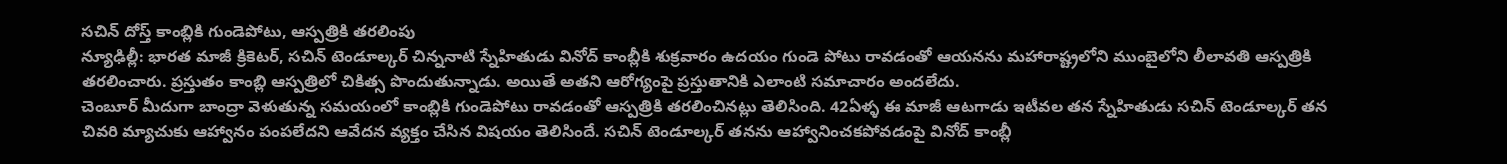సచిన్ దోస్త్ కాంబ్లికి గుండెపోటు, ఆస్పత్రికి తరలింపు
న్యూఢిల్లీ: భారత మాజీ క్రికెటర్, సచిన్ టెండూల్కర్ చిన్ననాటి స్నేహితుడు వినోద్ కాంబ్లీకి శుక్రవారం ఉదయం గుండె పోటు రావడంతో ఆయనను మహారాష్ట్రలోని ముంబైలోని లీలావతి ఆస్పత్రికి తరలించారు. ప్రస్తుతం కాంబ్లి ఆస్పత్రిలో చికిత్స పొందుతున్నాడు. అయితే అతని ఆరోగ్యంపై ప్రస్తుతానికి ఎలాంటి సమాచారం అందలేదు.
చెంబూర్ మీదుగా బాంద్రా వెళుతున్న సమయంలో కాంబ్లికి గుండెపోటు రావడంతో ఆస్పత్రికి తరలించినట్లు తెలిసింది. 42ఏళ్ళ ఈ మాజీ ఆటగాడు ఇటీవల తన స్నేహితుడు సచిన్ టెండూల్కర్ తన చివరి మ్యాచుకు ఆహ్వానం పంపలేదని ఆవేదన వ్యక్తం చేసిన విషయం తెలిసిందే. సచిన్ టెండూల్కర్ తనను ఆహ్వానించకపోవడంపై వినోద్ కాంబ్లీ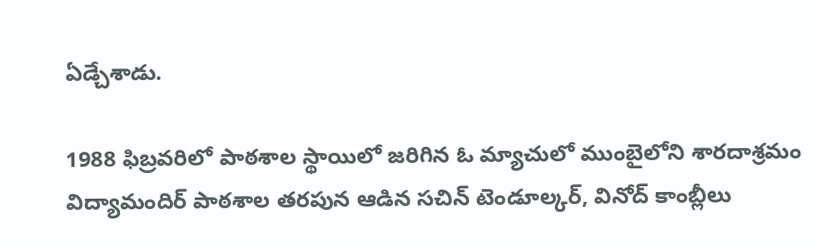ఏడ్చేశాడు.

1988 ఫిబ్రవరిలో పాఠశాల స్థాయిలో జరిగిన ఓ మ్యాచులో ముంబైలోని శారదాశ్రమం విద్యామందిర్ పాఠశాల తరపున ఆడిన సచిన్ టెండూల్కర్, వినోద్ కాంబ్లీలు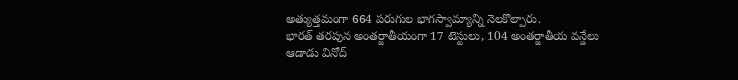అత్యుత్తమంగా 664 పరుగుల భాగస్వామ్యాన్ని నెలకొల్పారు.
భారత్ తరపున అంతర్జాతీయంగా 17 టెస్టులు, 104 అంతర్జాతీయ వన్డేలు ఆడాడు వినోద్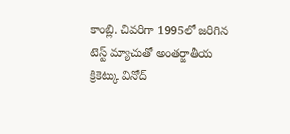కాంబ్లి. చివరిగా 1995లో జరిగిన టెస్ట్ మ్యాచుతో అంతర్జాతీయ క్రికెట్కు వినోద్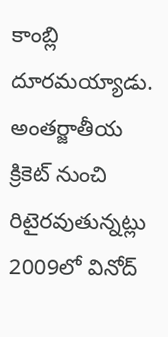కాంబ్లి దూరమయ్యాడు. అంతర్జాతీయ క్రికెట్ నుంచి రిటైరవుతున్నట్లు 2009లో వినోద్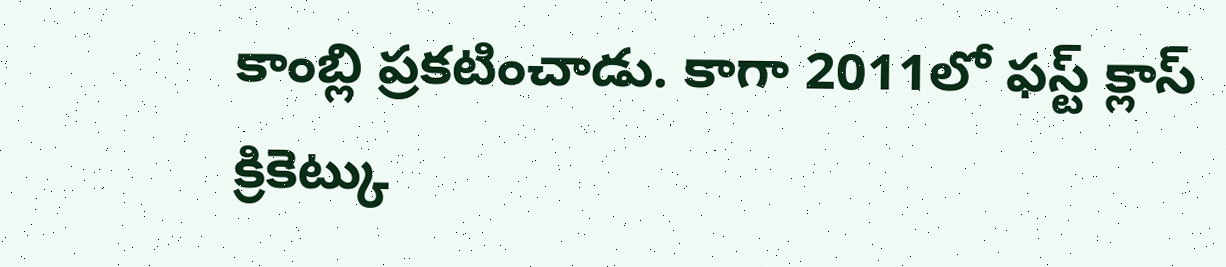కాంబ్లి ప్రకటించాడు. కాగా 2011లో ఫస్ట్ క్లాస్ క్రికెట్కు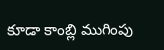కూడా కాంబ్లి ముగింపు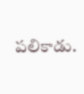పలికాడు.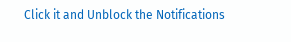Click it and Unblock the Notifications